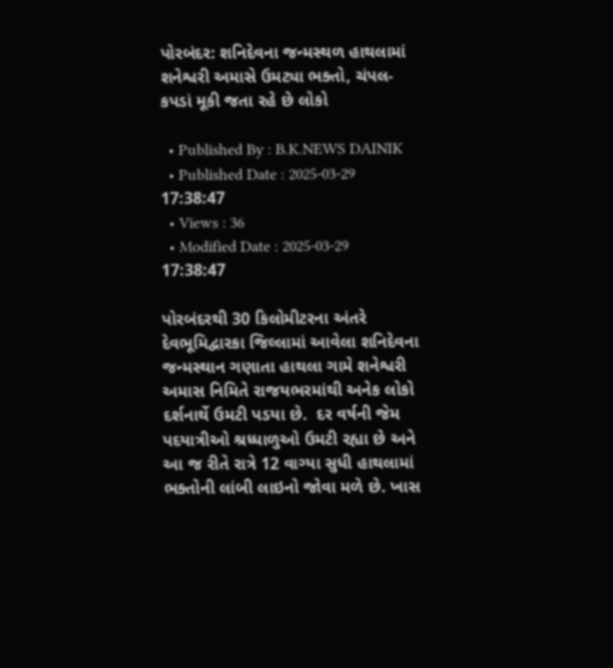પોરબંદર: શનિદેવના જન્મસ્થળ હાથલામાં શનેશ્વરી અમાસે ઉમટ્યા ભક્તો, ચંપલ-કપડાં મૂકી જતા રહે છે લોકો

  • Published By : B.K.NEWS DAINIK
  • Published Date : 2025-03-29 17:38:47
  • Views : 36
  • Modified Date : 2025-03-29 17:38:47

પોરબંદરથી 30 કિલોમીટરના અંતરે દેવભૂમિદ્વારકા જિલ્લામાં આવેલા શનિદેવના જન્મસ્થાન ગણાતા હાથલા ગામે શનેશ્વરી અમાસ નિમિતે રાજયભરમાંથી અનેક લોકો દર્શનાર્થે ઉમટી પડયા છે.  દર વર્ષની જેમ પદયાત્રીઓ શ્રધ્ધાળુઓ ઉમટી રહ્યા છે અને આ જ રીતે રાત્રે 12 વાગ્યા સુધી હાથલામાં ભક્તોની લાંબી લાઇનો જોવા મળે છે. ખાસ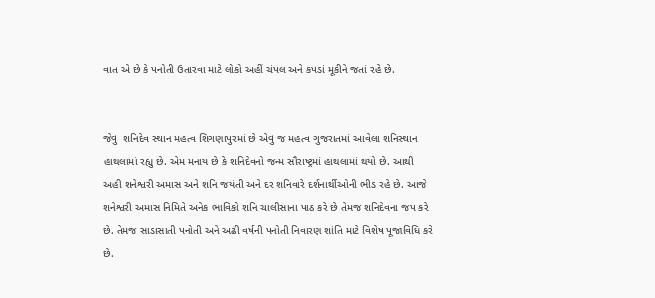વાત એ છે કે પનોતી ઉતારવા માટે લોકો અહીં ચંપલ અને કપડાં મૂકીને જતાં રહે છે.


જેવુ  શનિદેવ સ્થાન મહત્વ શિગણાપુરમાં છે એવુ જ મહત્વ ગુજરાતમાં આવેલા શનિસ્થાન હાથલામાં રહ્યુ છે. એમ મનાય છે કે શનિદેવનો જન્મ સૌરાષ્ટ્રમાં હાથલામાં થયો છે. આથી અહી શનેશ્વરી અમાસ અને શનિ જયંતી અને દર શનિવારે દર્શનાર્થીઓની ભીડ રહે છે. આજે શનેશ્વરી અમાસ નિમિતે અનેક ભાવિકો શનિ ચાલીસાના પાઠ કરે છે તેમજ શનિદેવના જપ કરે છે. તેમજ સાડાસાતી પનોતી અને અઢી વર્ષની પનોતી નિવારણ શાંતિ માટે વિશેષ પૂજાવિધિ કરે છે.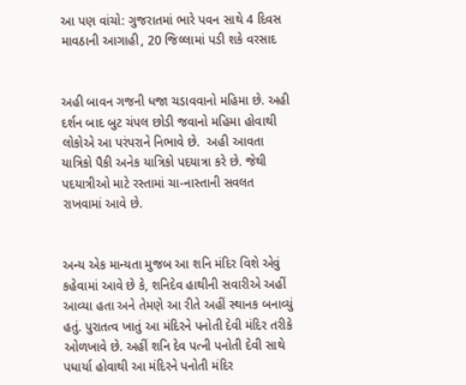આ પણ વાંચો: ગુજરાતમાં ભારે પવન સાથે 4 દિવસ માવઠાની આગાહી, 20 જિલ્લામાં પડી શકે વરસાદ


અહી બાવન ગજની ધજા ચડાવવાનો મહિમા છે. અહી દર્શન બાદ બુટ ચંપલ છોડી જવાનો મહિમા હોવાથી લોકોએ આ પરંપરાને નિભાવે છે.  અહી આવતા યાત્રિકો પૈકી અનેક યાત્રિકો પદયાત્રા કરે છે. જેથી પદયાત્રીઓ માટે રસ્તામાં ચા-નાસ્તાની સવલત રાખવામાં આવે છે.


અન્ય એક માન્યતા મુજબ આ શનિ મંદિર વિશે એવું કહેવામાં આવે છે કે, શનિદેવ હાથીની સવારીએ અહીં આવ્યા હતા અને તેમણે આ રીતે અહીં સ્થાનક બનાવ્યું હતું. પુરાતત્વ ખાતું આ મંદિરને પનોતી દેવી મંદિર તરીકે ઓળખાવે છે. અહીં શનિ દેવ પત્ની પનોતી દેવી સાથે પધાર્યા હોવાથી આ મંદિરને પનોતી મંદિર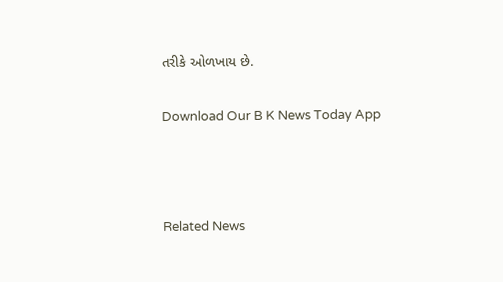તરીકે ઓળખાય છે.

Download Our B K News Today App



Related News